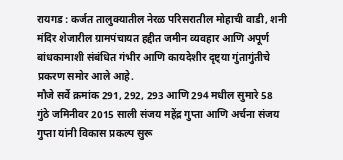रायगड : कर्जत तालुक्यातील नेरळ परिसरातील मोहाची वाडी, शनी मंदिर शेजारील ग्रामपंचायत हद्दीत जमीन व्यवहार आणि अपूर्ण बांधकामाशी संबंधित गंभीर आणि कायदेशीर दृष्ट्या गुंतागुंतीचे प्रकरण समोर आले आहे.
मौजे सर्वे क्रमांक 291, 292, 293 आणि 294 मधील सुमारे 58 गुंठे जमिनीवर 2015 साली संजय महेंद्र गुप्ता आणि अर्चना संजय गुप्ता यांनी विकास प्रकल्प सुरू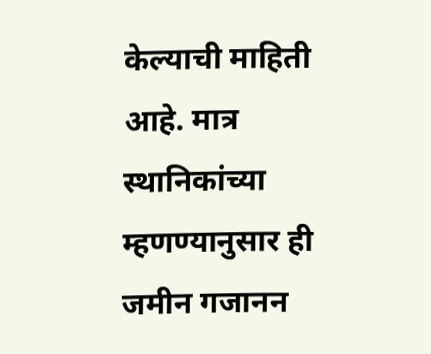केल्याची माहिती आहे. मात्र स्थानिकांच्या म्हणण्यानुसार ही जमीन गजानन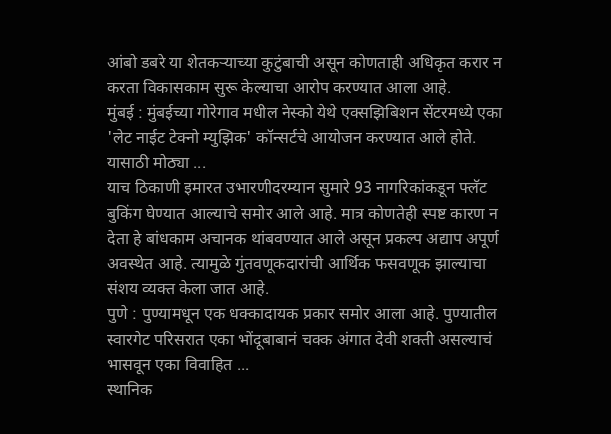आंबो डबरे या शेतकऱ्याच्या कुटुंबाची असून कोणताही अधिकृत करार न करता विकासकाम सुरू केल्याचा आरोप करण्यात आला आहे.
मुंबई : मुंबईच्या गोरेगाव मधील नेस्को येथे एक्सझिबिशन सेंटरमध्ये एका 'लेट नाईट टेक्नो म्युझिक' कॉन्सर्टचे आयोजन करण्यात आले होते. यासाठी मोठ्या ...
याच ठिकाणी इमारत उभारणीदरम्यान सुमारे 93 नागरिकांकडून फ्लॅट बुकिंग घेण्यात आल्याचे समोर आले आहे. मात्र कोणतेही स्पष्ट कारण न देता हे बांधकाम अचानक थांबवण्यात आले असून प्रकल्प अद्याप अपूर्ण अवस्थेत आहे. त्यामुळे गुंतवणूकदारांची आर्थिक फसवणूक झाल्याचा संशय व्यक्त केला जात आहे.
पुणे : पुण्यामधून एक धक्कादायक प्रकार समोर आला आहे. पुण्यातील स्वारगेट परिसरात एका भोंदूबाबानं चक्क अंगात देवी शक्ती असल्याचं भासवून एका विवाहित ...
स्थानिक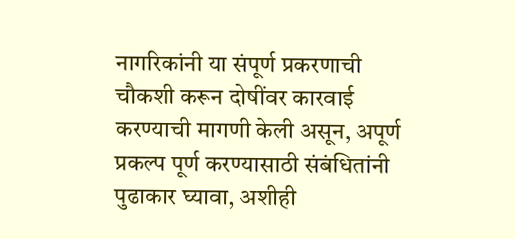नागरिकांनी या संपूर्ण प्रकरणाची चौकशी करून दोषींवर कारवाई करण्याची मागणी केली असून, अपूर्ण प्रकल्प पूर्ण करण्यासाठी संबंधितांनी पुढाकार घ्यावा, अशीही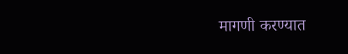मागणी करण्यात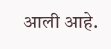आली आहे.